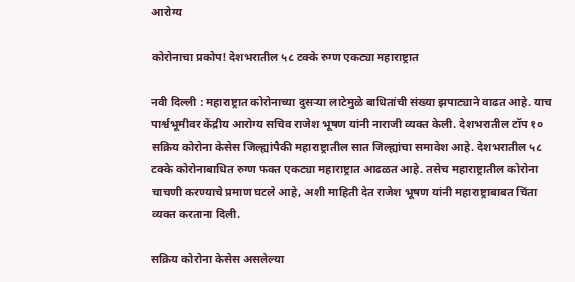आरोग्य

कोरोनाचा प्रकोप! देशभरातील ५८ टक्के रुग्ण एकट्या महाराष्ट्रात

नवी दिल्ली : महाराष्ट्रात कोरोनाच्या दुसऱ्या लाटेमुळे बाधितांची संख्या झपाट्याने वाढत आहे. याच पार्श्वभूमीवर केंद्रीय आरोग्य सचिव राजेश भूषण यांनी नाराजी व्यक्त केली. देशभरातील टॉप १० सक्रिय कोरोना केसेस जिल्ह्यांपैकी महाराष्ट्रातील सात जिल्ह्यांचा समावेश आहे. देशभरातील ५८ टक्के कोरोनाबाधित रुग्ण फक्त एकट्या महाराष्ट्रात आढळत आहे. तसेच महाराष्ट्रातील कोरोना चाचणी करण्याचे प्रमाण घटले आहे, अशी माहिती देत राजेश भूषण यांनी महाराष्ट्राबाबत चिंता व्यक्त करताना दिली.

सक्रिय कोरोना केसेस असलेल्या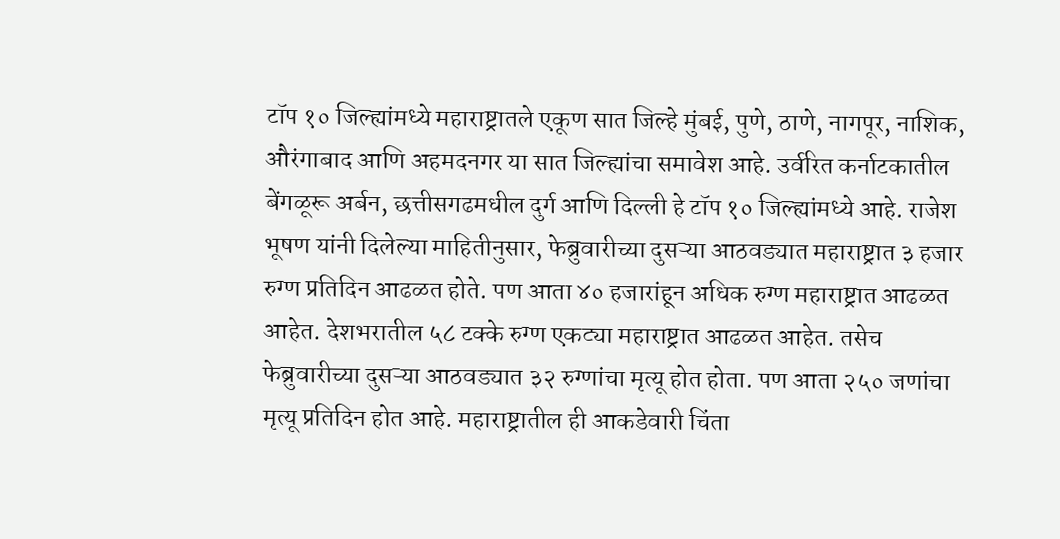टॉप १० जिल्ह्यांमध्ये महाराष्ट्रातले एकूण सात जिल्हे मुंबई, पुणे, ठाणे, नागपूर, नाशिक, औरंगाबाद आणि अहमदनगर या सात जिल्ह्यांचा समावेश आहे. उर्वरित कर्नाटकातील बेंगळूरू अर्बन, छत्तीसगढमधील दुर्ग आणि दिल्ली हे टॉप १० जिल्ह्यांमध्ये आहे. राजेश भूषण यांनी दिलेल्या माहितीनुसार, फेब्रुवारीच्या दुसऱ्या आठवड्यात महाराष्ट्रात ३ हजार रुग्ण प्रतिदिन आढळत होते. पण आता ४० हजारांहून अधिक रुग्ण महाराष्ट्रात आढळत आहेत. देशभरातील ५८ टक्के रुग्ण एकट्या महाराष्ट्रात आढळत आहेत. तसेच फेब्रुवारीच्या दुसऱ्या आठवड्यात ३२ रुग्णांचा मृत्यू होत होता. पण आता २५० जणांचा मृत्यू प्रतिदिन होत आहे. महाराष्ट्रातील ही आकडेवारी चिंता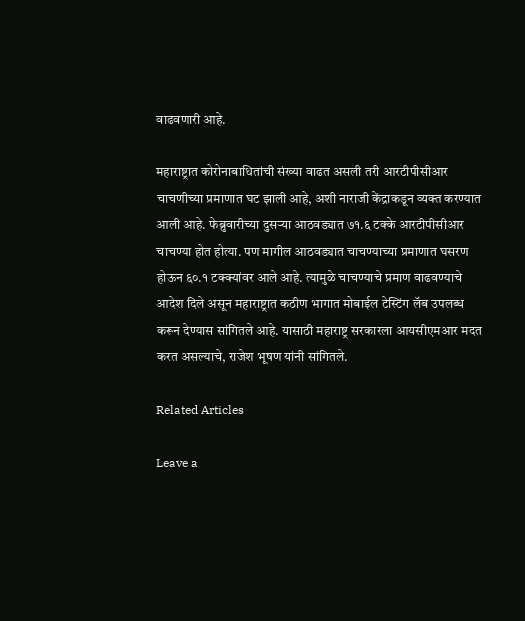वाढवणारी आहे.

महाराष्ट्रात कोरोनाबाधितांची संख्या वाढत असली तरी आरटीपीसीआर चाचणीच्या प्रमाणात घट झाली आहे, अशी नाराजी केंद्राकडून व्यक्त करण्यात आली आहे. फेब्रुवारीच्या दुसऱ्या आठवड्यात ७१.६ टक्के आरटीपीसीआर चाचण्या होत होत्या. पण मागील आठवड्यात चाचण्याच्या प्रमाणात घसरण होऊन ६०.१ टक्क्यांवर आले आहे. त्यामुळे चाचण्याचे प्रमाण वाढवण्याचे आदेश दिले असून महाराष्ट्रात कठीण भागात मोबाईल टेस्टिंग लॅब उपलब्ध करून देण्यास सांगितले आहे. यासाठी महाराष्ट्र सरकारला आयसीएमआर मदत करत असल्याचे, राजेश भूषण यांनी सांगितले.

Related Articles

Leave a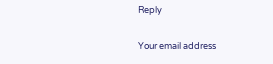Reply

Your email address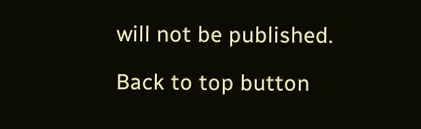will not be published.

Back to top button